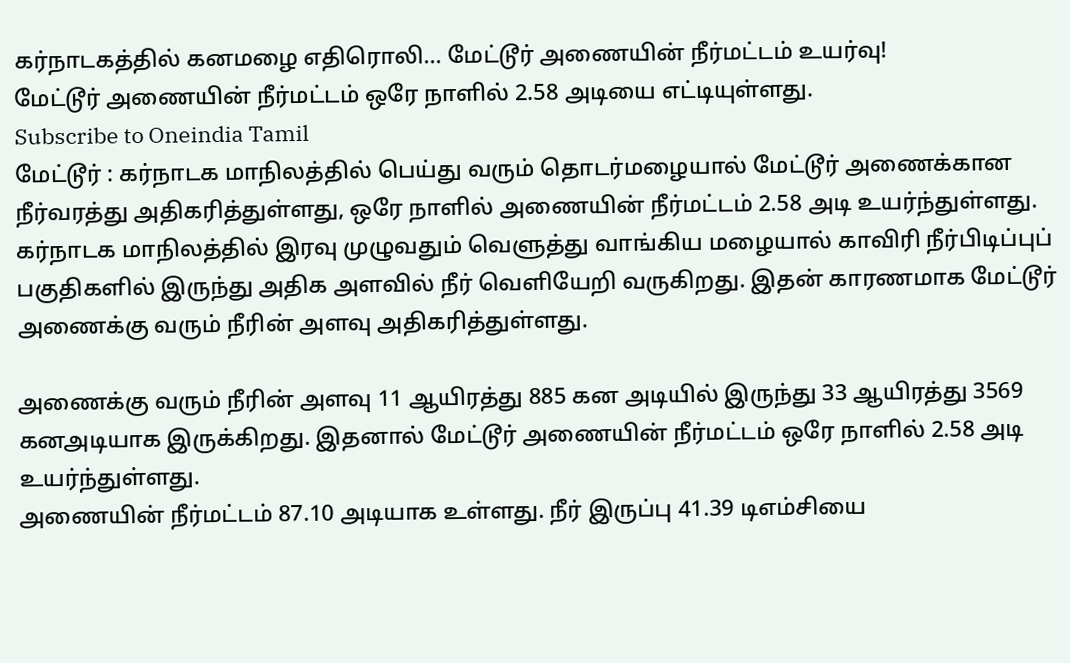கர்நாடகத்தில் கனமழை எதிரொலி... மேட்டூர் அணையின் நீர்மட்டம் உயர்வு!
மேட்டூர் அணையின் நீர்மட்டம் ஒரே நாளில் 2.58 அடியை எட்டியுள்ளது.
Subscribe to Oneindia Tamil
மேட்டூர் : கர்நாடக மாநிலத்தில் பெய்து வரும் தொடர்மழையால் மேட்டூர் அணைக்கான நீர்வரத்து அதிகரித்துள்ளது, ஒரே நாளில் அணையின் நீர்மட்டம் 2.58 அடி உயர்ந்துள்ளது.
கர்நாடக மாநிலத்தில் இரவு முழுவதும் வெளுத்து வாங்கிய மழையால் காவிரி நீர்பிடிப்புப் பகுதிகளில் இருந்து அதிக அளவில் நீர் வெளியேறி வருகிறது. இதன் காரணமாக மேட்டூர் அணைக்கு வரும் நீரின் அளவு அதிகரித்துள்ளது.

அணைக்கு வரும் நீரின் அளவு 11 ஆயிரத்து 885 கன அடியில் இருந்து 33 ஆயிரத்து 3569 கனஅடியாக இருக்கிறது. இதனால் மேட்டூர் அணையின் நீர்மட்டம் ஒரே நாளில் 2.58 அடி உயர்ந்துள்ளது.
அணையின் நீர்மட்டம் 87.10 அடியாக உள்ளது. நீர் இருப்பு 41.39 டிஎம்சியை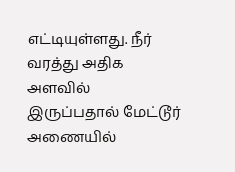எட்டியுள்ளது. நீர் வரத்து அதிக அளவில் இருப்பதால் மேட்டூர் அணையில்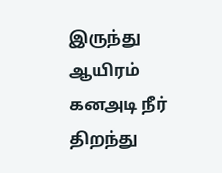இருந்து ஆயிரம் கனஅடி நீர் திறந்து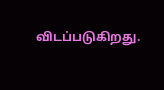விடப்படுகிறது.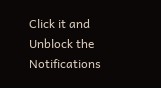Click it and Unblock the Notifications